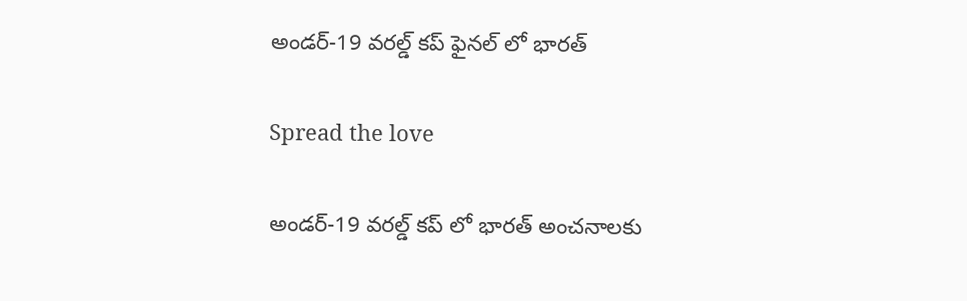అండర్-19 వరల్డ్ కప్ ఫైనల్ లో భారత్

Spread the love

అండర్-19 వరల్డ్ కప్ లో భారత్ అంచనాలకు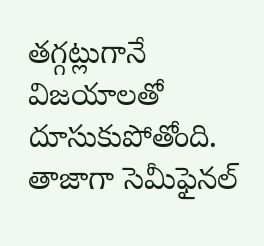తగ్గట్లుగానే విజయాలతో దూసుకుపోతోంది. తాజాగా సెమీఫైనల్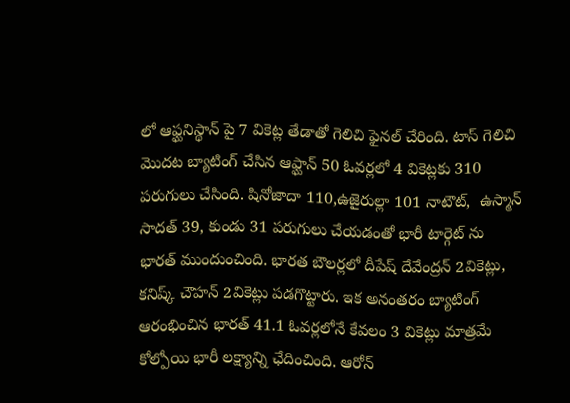లో ఆఫ్ఘనిస్థాన్ పై 7 వికెట్ల తేడాతో గెలిచి ఫైనల్ చేరింది. టాస్ గెలిచి మొదట బ్యాటింగ్ చేసిన ఆఫ్ఘాన్ 50 ఓవర్లలో 4 వికెట్లకు 310 పరుగులు చేసింది. షినోజాదా 110,ఉజైరుల్లా 101 నాటౌట్,  ఉస్మాన్ సాదత్ 39, కుండు 31 పరుగులు చేయడంతో భారీ టార్గెట్ ను భారత్ ముందుంచింది. భారత బౌలర్లలో దీపేష్ దేవేంద్రన్ 2వికెట్లు, కనిష్క్ చౌహన్ 2వికెట్లు పడగొట్టారు. ఇక అనంతరం బ్యాటింగ్ ఆరంభించిన భారత్ 41.1 ఓవర్లలోనే కేవలం 3 వికెట్లు మాత్రమే కోల్పోయి భారీ లక్ష్యాన్ని ఛేదించింది. ఆరోన్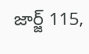జార్జ్ 115,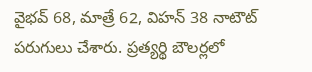వైభవ్ 68, మాత్రే 62, విహన్ 38 నాటౌట్ పరుగులు చేశారు. ప్రత్యర్థి బౌలర్లలో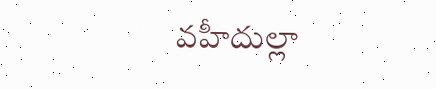వహీదుల్లా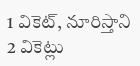1 వికెట్, నూరిస్తాని 2 వికెట్లు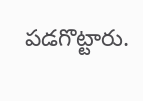పడగొట్టారు.